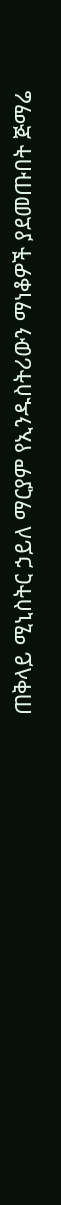ጠቅላይ ሚኒስትር ኃይለ ማርያም የኢንዱስትሪውን ማነቆዎች ያደመጡበት ጅማሬ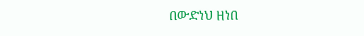በውድነህ ዘነበ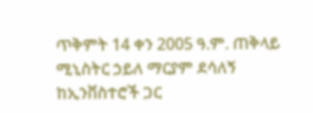ጥቅምት 14 ቀን 2005 ዓ.ም. ጠቅላይ ሚኒስትር ኃይለ ማርያም ደሳለኝ ከኢንቨስተሮች ጋር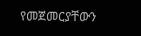የመጀመርያቸውን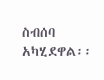ስብሰባ አካሂደዋል፡፡